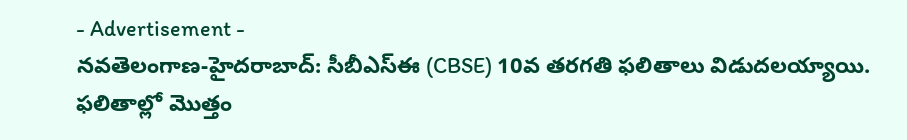- Advertisement -
నవతెలంగాణ-హైదరాబాద్: సీబీఎస్ఈ (CBSE) 10వ తరగతి ఫలితాలు విడుదలయ్యాయి. ఫలితాల్లో మొత్తం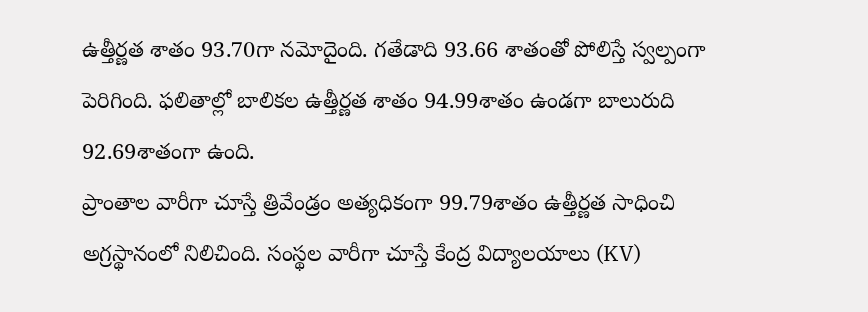ఉత్తీర్ణత శాతం 93.70గా నమోదైంది. గతేడాది 93.66 శాతంతో పోలిస్తే స్వల్పంగా పెరిగింది. ఫలితాల్లో బాలికల ఉత్తీర్ణత శాతం 94.99శాతం ఉండగా బాలురుది 92.69శాతంగా ఉంది.
ప్రాంతాల వారీగా చూస్తే త్రివేండ్రం అత్యధికంగా 99.79శాతం ఉత్తీర్ణత సాధించి అగ్రస్థానంలో నిలిచింది. సంస్థల వారీగా చూస్తే కేంద్ర విద్యాలయాలు (KV)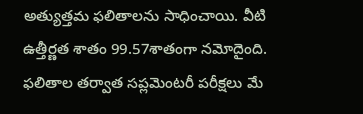అత్యుత్తమ ఫలితాలను సాధించాయి. వీటి ఉత్తీర్ణత శాతం 99.57శాతంగా నమోదైంది. ఫలితాల తర్వాత సప్లమెంటరీ పరీక్షలు మే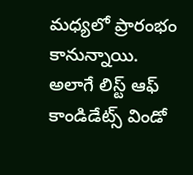మధ్యలో ప్రారంభం కానున్నాయి. అలాగే లిస్ట్ ఆఫ్ కాండిడేట్స్ విండో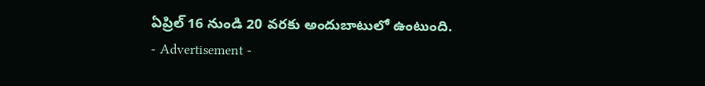ఏప్రిల్ 16 నుండి 20 వరకు అందుబాటులో ఉంటుంది.
- Advertisement -